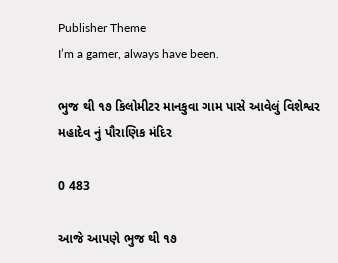Publisher Theme
I’m a gamer, always have been.

ભુજ થી ૧૭ કિલોમીટર માનકુવા ગામ પાસે આવેલું વિશેશ્વર મહાદેવ નું પૌરાણિક મંદિર

0 483

આજે આપણે ભુજ થી ૧૭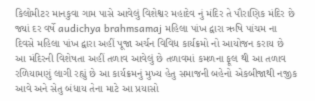કિલોમીટર માનકુવા ગામ પાસે આવેલું વિશેશ્વર મહાદેવ નું મંદિર તે પૌરાણિક મંદિર છે જ્યાં દર વર્ષે audichya brahmsamaj મહિલા પાંખ દ્વારા ઋષિ પાંચમ ના દિવસે મહિલા પાંખ દ્વારા અહીં પૂજા અર્ચન વિવિધ કાર્યક્રમો નો આયોજન કરાય છે આ મંદિરની વિશેષતા અહીં તળાવ આવેલું છે તળાવમાં કમળના ફૂલ થી આ તળાવ રળિયામણું લાગી રહ્યું છે આ કાર્યક્રમનું મુખ્ય હેતુ સમાજની બહેનો એકબીજાથી નજીક આવે અને સેતુ બંધાય તેના માટે આ પ્રયાસો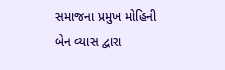સમાજના પ્રમુખ મોહિની બેન વ્યાસ દ્વારા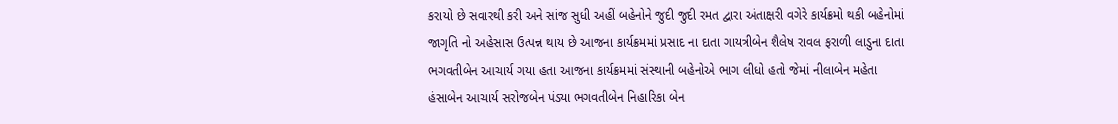કરાયો છે સવારથી કરી અને સાંજ સુધી અહીં બહેનોને જુદી જુદી રમત દ્વારા અંતાક્ષરી વગેરે કાર્યક્રમો થકી બહેનોમાં જાગૃતિ નો અહેસાસ ઉત્પન્ન થાય છે આજના કાર્યક્રમમાં પ્રસાદ ના દાતા ગાયત્રીબેન શૈલેષ રાવલ ફરાળી લાડુના દાતા ભગવતીબેન આચાર્ય ગયા હતા આજના કાર્યક્રમમાં સંસ્થાની બહેનોએ ભાગ લીધો હતો જેમાં નીલાબેન મહેતા હંસાબેન આચાર્ય સરોજબેન પંડ્યા ભગવતીબેન નિહારિકા બેન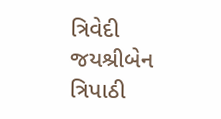ત્રિવેદી જયશ્રીબેન ત્રિપાઠી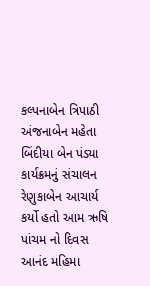કલ્પનાબેન ત્રિપાઠી અંજનાબેન મહેતા બિંદીયા બેન પંડ્યા કાર્યક્રમનું સંચાલન રેણુકાબેન આચાર્ય કર્યો હતો આમ ઋષિ પાંચમ નો દિવસ આનંદ મહિમા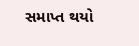સમાપ્ત થયો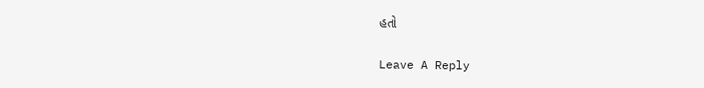હતો

Leave A Reply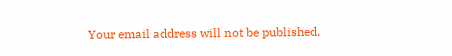Your email address will not be published.